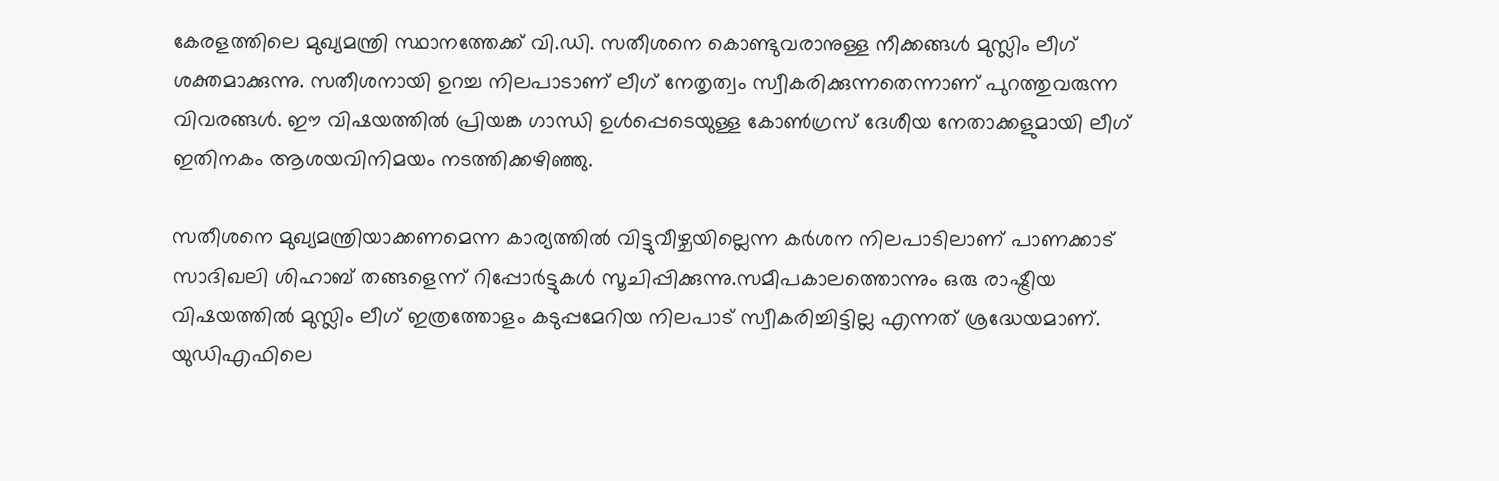കേരളത്തിലെ മുഖ്യമന്ത്രി സ്ഥാനത്തേക്ക് വി.ഡി. സതീശനെ കൊണ്ടുവരാനുള്ള നീക്കങ്ങൾ മുസ്ലിം ലീഗ് ശക്തമാക്കുന്നു. സതീശനായി ഉറച്ച നിലപാടാണ് ലീഗ് നേതൃത്വം സ്വീകരിക്കുന്നതെന്നാണ് പുറത്തുവരുന്ന വിവരങ്ങൾ. ഈ വിഷയത്തിൽ പ്രിയങ്ക ഗാന്ധി ഉൾപ്പെടെയുള്ള കോൺഗ്രസ് ദേശീയ നേതാക്കളുമായി ലീഗ് ഇതിനകം ആശയവിനിമയം നടത്തിക്കഴിഞ്ഞു.

സതീശനെ മുഖ്യമന്ത്രിയാക്കണമെന്ന കാര്യത്തിൽ വിട്ടുവീഴ്ചയില്ലെന്ന കർശന നിലപാടിലാണ് പാണക്കാട് സാദിഖലി ശിഹാബ് തങ്ങളെന്ന് റിപ്പോർട്ടുകൾ സൂചിപ്പിക്കുന്നു.സമീപകാലത്തൊന്നും ഒരു രാഷ്ട്രീയ വിഷയത്തിൽ മുസ്ലിം ലീഗ് ഇത്രത്തോളം കടുപ്പമേറിയ നിലപാട് സ്വീകരിച്ചിട്ടില്ല എന്നത് ശ്രദ്ധേയമാണ്. യുഡിഎഫിലെ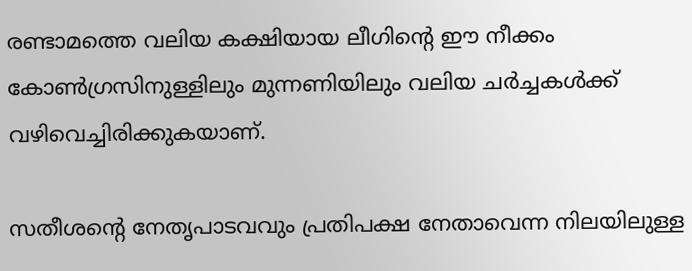രണ്ടാമത്തെ വലിയ കക്ഷിയായ ലീഗിന്റെ ഈ നീക്കം കോൺഗ്രസിനുള്ളിലും മുന്നണിയിലും വലിയ ചർച്ചകൾക്ക് വഴിവെച്ചിരിക്കുകയാണ്.

സതീശന്റെ നേതൃപാടവവും പ്രതിപക്ഷ നേതാവെന്ന നിലയിലുള്ള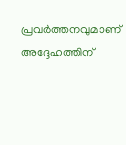പ്രവർത്തനവുമാണ് അദ്ദേഹത്തിന്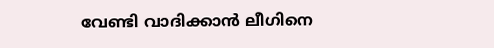വേണ്ടി വാദിക്കാൻ ലീഗിനെ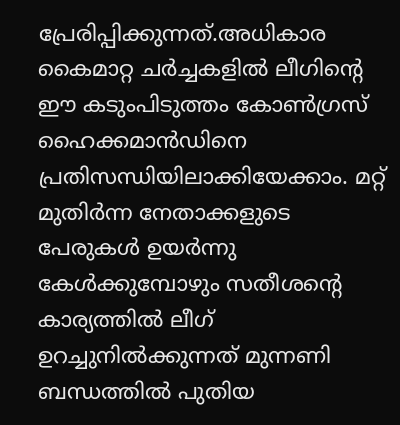പ്രേരിപ്പിക്കുന്നത്.അധികാര കൈമാറ്റ ചർച്ചകളിൽ ലീഗിന്റെ ഈ കടുംപിടുത്തം കോൺഗ്രസ് ഹൈക്കമാൻഡിനെ പ്രതിസന്ധിയിലാക്കിയേക്കാം. മറ്റ് മുതിർന്ന നേതാക്കളുടെ പേരുകൾ ഉയർന്നു കേൾക്കുമ്പോഴും സതീശന്റെ കാര്യത്തിൽ ലീഗ് ഉറച്ചുനിൽക്കുന്നത് മുന്നണി ബന്ധത്തിൽ പുതിയ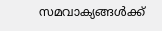സമവാക്യങ്ങൾക്ക്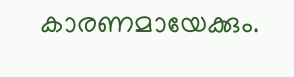കാരണമായേക്കും.